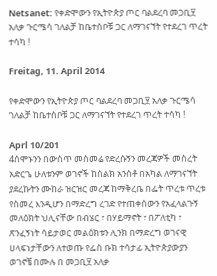Netsanet: የቀድሞውን የኢትዮጵያ ጦር ባልደረባ መጋቢ፶ አለቃ ጉርሜሳ ገለልቻ ከቤተሰቦቹ ጋር ለማገናኘት የተደረገ ጥረት ተሳካ !

Freitag, 11. April 2014

የቀድሞውን የኢትዮጵያ ጦር ባልደረባ መጋቢ፶ አለቃ ጉርሜሳ ገለልቻ ከቤተሰቦቹ ጋር ለማገናኘት የተደረገ ጥረት ተሳካ !

Aprl 10/201
4ሰሞኑንን በውስጥ መስመሬ የድረሱኝን መረጃዎች መስረት አድርጌ ሁለቱንም ወገኖች ከስልክ አንስቶ በአካል ለማገናኘት ያደረኩትን ሙከራ ዝርዝር መረጃ ከማቅረቤ በፌት ጥረቱ ጥረቱ የስመረ እንዲሆን በማድረግ ረገድ የተጠቀሰውን የአፈላልጉኝ መለዕክት ህሊናቸው በብሄር ፣ በሃይማኖት ፣ በፖለቲካ ፣ ጽንፈኝነት ሳይታወር መልዕክቱን ሊንክ በማድረግ ወገናዊ ሀላፍነታቸውን ለተወጡ የፌስ ቡክ ተሳታፊ ኢትዮጵያውያን ወገኖቼ በሙሉ በ መጋቢ፶ አለቃ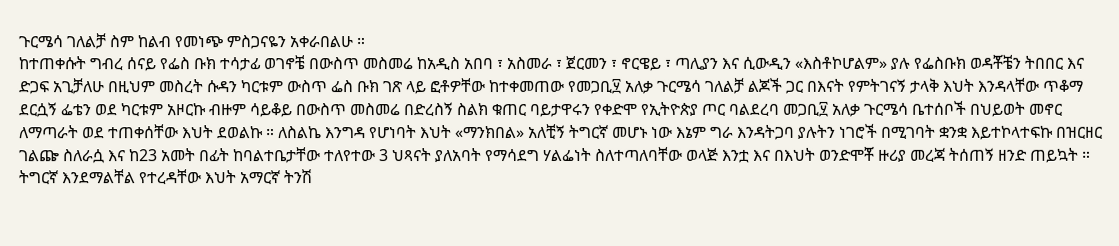ጉርሜሳ ገለልቻ ስም ከልብ የመነጭ ምስጋናዬን አቀራበልሁ ።
ከተጠቀሱት ግብረ ሰናይ የፌስ ቡክ ተሳታፊ ወገኖቼ በውስጥ መስመሬ ከአዲስ አበባ ፣ አስመራ ፣ ጀርመን ፣ ኖርዌይ ፣ ጣሊያን እና ሲውዲን «እስቶኮሆልም» ያሉ የፌስቡክ ወዳቾቼን ትበበር እና ድጋፍ አጊቻለሁ በዚህም መስረት ሱዳን ካርቱም ውስጥ ፌስ ቡክ ገጽ ላይ ፎቶዎቸው ከተቀመጠው የመጋቢ፶ አለቃ ጉርሜሳ ገለልቻ ልጆች ጋር በእናት የምትገናኝ ታላቅ እህት እንዳላቸው ጥቆማ ደርሷኝ ፌቴን ወደ ካርቱም አዞርኩ ብዙም ሳይቆይ በውስጥ መስመሬ በድረስኝ ስልክ ቁጠር ባይታዋሩን የቀድሞ የኢትዮጵያ ጦር ባልደረባ መጋቢ፶ አለቃ ጉርሜሳ ቤተሰቦች በህይወት መኖር ለማጣራት ወደ ተጠቀሰቸው እህት ደወልኩ ። ለስልኬ እንግዳ የሆነባት እህት «ማንክበል» አለቺኝ ትግርኛ መሆኑ ነው እኔም ግራ እንዳትጋባ ያሉትን ነገሮች በሚገባት ቋንቋ እይተኮላተፍኩ በዝርዘር ገልጬ ስለራሷ እና ከ23 አመት በፊት ከባልተቤታቸው ተለየተው 3 ህጻናት ያለአባት የማሳደግ ሃልፌነት ስለተጣለባቸው ወላጅ እንቷ እና በእህት ወንድሞቾ ዙሪያ መረጃ ትሰጠኝ ዘንድ ጠይኳት ። ትግርኛ እንደማልቸል የተረዳቸው እህት አማርኛ ትንሽ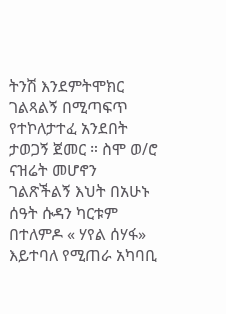ትንሽ እንደምትሞክር ገልጻልኝ በሚጣፍጥ የተኮለታተፈ አንደበት ታወጋኝ ጀመር ። ስሞ ወ/ሮ ናዝሬት መሆኖን ገልጽችልኝ እህት በአሁኑ ሰዓት ሱዳን ካርቱም በተለምዶ « ሃየል ሰሃፋ» እይተባለ የሚጠራ አካባቢ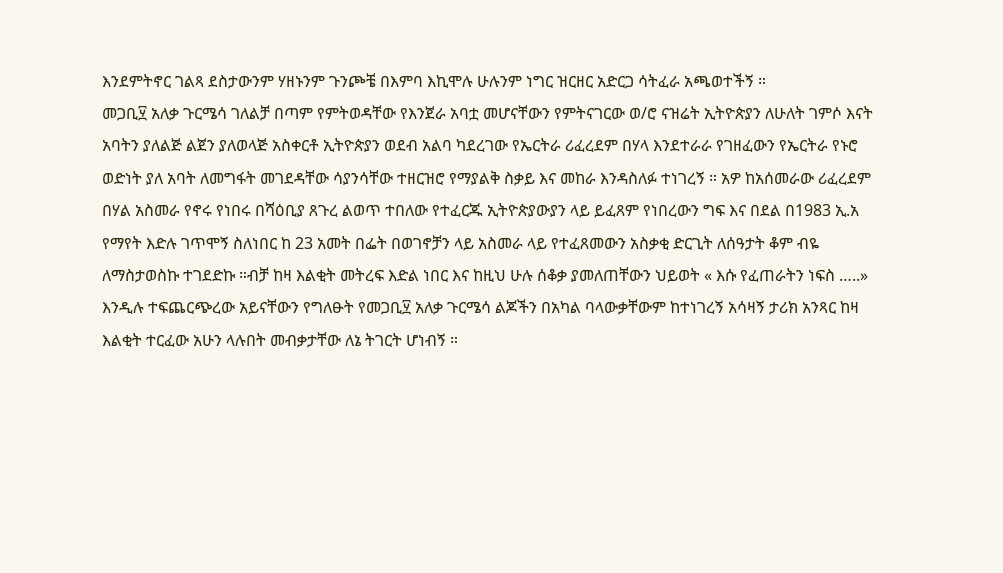እንደምትኖር ገልጻ ደስታውንም ሃዘኑንም ጉንጮቼ በእምባ እኪሞሉ ሁሉንም ነግር ዝርዘር አድርጋ ሳትፈራ አጫወተችኝ ።
መጋቢ፶ አለቃ ጉርሜሳ ገለልቻ በጣም የምትወዳቸው የእንጀራ አባቷ መሆናቸውን የምትናገርው ወ/ሮ ናዝሬት ኢትዮጵያን ለሁለት ገምሶ እናት አባትን ያለልጅ ልጀን ያለወላጅ አስቀርቶ ኢትዮጵያን ወደብ አልባ ካደረገው የኤርትራ ሪፈረደም በሃላ እንደተራራ የገዘፈውን የኤርትራ የኑሮ ወድነት ያለ አባት ለመግፋት መገደዳቸው ሳያንሳቸው ተዘርዝሮ የማያልቅ ስቃይ እና መከራ እንዳስለፉ ተነገረኝ ። አዎ ከአሰመራው ሪፈረደም በሃል አስመራ የኖሩ የነበሩ በሻዕቢያ ጸጉረ ልወጥ ተበለው የተፈርጁ ኢትዮጵያውያን ላይ ይፈጸም የነበረውን ግፍ እና በደል በ1983 ኢ.አ የማየት እድሉ ገጥሞኝ ስለነበር ከ 23 አመት በፌት በወገኖቻን ላይ አስመራ ላይ የተፈጸመውን አስቃቂ ድርጊት ለሰዓታት ቆም ብዬ ለማስታወስኩ ተገደድኩ ።ብቻ ከዛ እልቂት መትረፍ እድል ነበር እና ከዚህ ሁሉ ሰቆቃ ያመለጠቸውን ህይወት « እሱ የፈጠራትን ነፍስ …..» እንዲሉ ተፍጨርጭረው አይናቸውን የግለፁት የመጋቢ፶ አለቃ ጉርሜሳ ልጆችን በአካል ባላውቃቸውም ከተነገረኝ አሳዛኝ ታሪክ አንጻር ከዛ እልቂት ተርፈው አሁን ላሉበት መብቃታቸው ለኔ ትገርት ሆነብኝ ።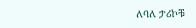ለባለ ታሪኮቹ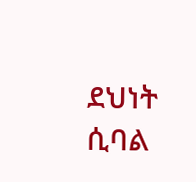ደህነት ሲባል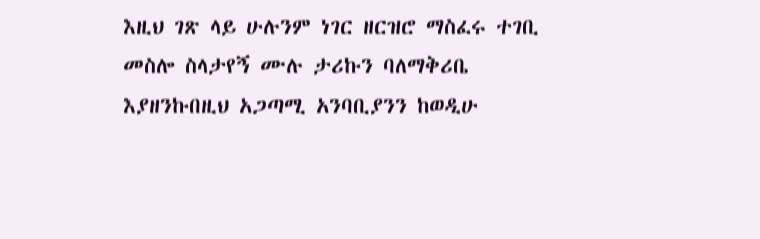እዚህ ገጽ ላይ ሁሉንም ነገር ዘርዝሮ ማስፈሩ ተገቢ መስሎ ስላታየኝ ሙሉ ታሪኩን ባለማቅሪቤ እያዘንኩበዚህ አጋጣሚ አንባቢያንን ከወዲሁ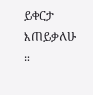ይቀርታ እጠይቃለሁ ።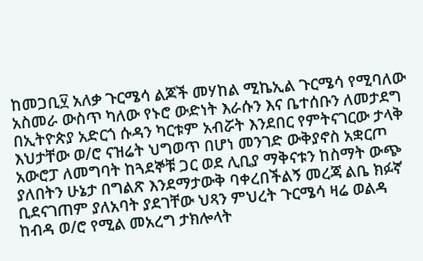ከመጋቢ፶ አለቃ ጉርሜሳ ልጆች መሃከል ሚኬኢል ጉርሜሳ የሚባለው አስመራ ውስጥ ካለው የኑሮ ውድነት እራሱን እና ቤተሰቡን ለመታደግ በኢትዮጵያ አድርጎ ሱዳን ካርቱም አብሯት እንደበር የምትናገርው ታላቅ እህታቸው ወ/ሮ ናዝሬት ህግወጥ በሆነ መንገድ ውቅያኖስ አቋርጦ አውሮፓ ለመግባት ከጓደኞቹ ጋር ወደ ሊቢያ ማቅናቱን ከስማት ውጭ ያለበትን ሁኔታ በግልጽ እንደማታውቅ ባቀረበችልኝ መረጃ ልቤ ክፉኛ ቢደናገጠም ያለአባት ያደገቸው ህጻን ምህረት ጉርሜሳ ዛሬ ወልዳ ከብዳ ወ/ሮ የሚል መአረግ ታክሎላት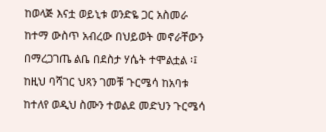ከወላጅ እናቷ ወይኒቱ ወንድዬ ጋር አስመራ ከተማ ውስጥ አብረው በህይወት መኖራቸውን በማረጋገጤ ልቤ በደስታ ሃሴት ተሞልቷል ፡፤ ከዚህ ባሻገር ህጻን ገመቹ ጉርሜሳ ከአባቱ ከተለየ ወዲህ ስሙን ተወልደ መድህን ጉርሜሳ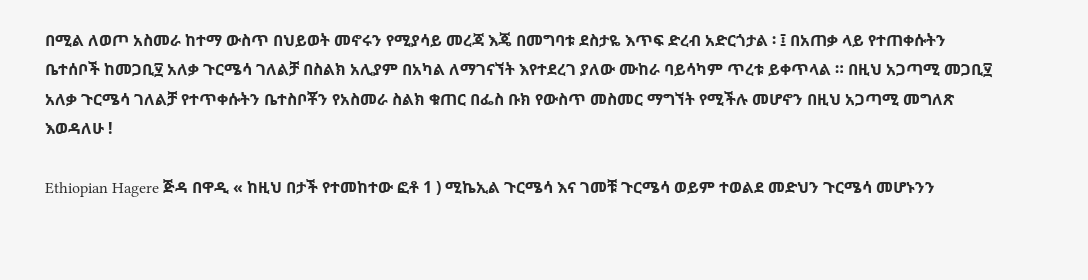በሚል ለወጦ አስመራ ከተማ ውስጥ በህይወት መኖሩን የሚያሳይ መረጃ እጄ በመግባቱ ደስታዬ እጥፍ ድረብ አድርጎታል ፡ ፤ በአጠቃ ላይ የተጠቀሱትን ቤተሰቦች ከመጋቢ፶ አለቃ ጉርሜሳ ገለልቻ በስልክ አሊያም በአካል ለማገናኘት እየተደረገ ያለው ሙከራ ባይሳካም ጥረቱ ይቀጥላል ። በዚህ አጋጣሚ መጋቢ፶ አለቃ ጉርሜሳ ገለልቻ የተጥቀሱትን ቤተስቦቾን የአስመራ ስልክ ቁጠር በፌስ ቡክ የውስጥ መስመር ማግኘት የሚችሉ መሆኖን በዚህ አጋጣሚ መግለጽ እወዳለሁ !

Ethiopian Hagere ጅዳ በዋዲ « ከዚህ በታች የተመከተው ፎቶ 1 ) ሚኬኢል ጉርሜሳ እና ገመቹ ጉርሜሳ ወይም ተወልደ መድህን ጉርሜሳ መሆኑንን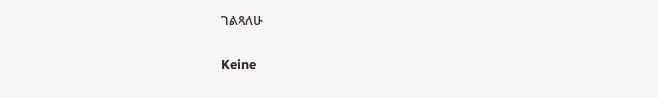ገልጻለሁ

Keine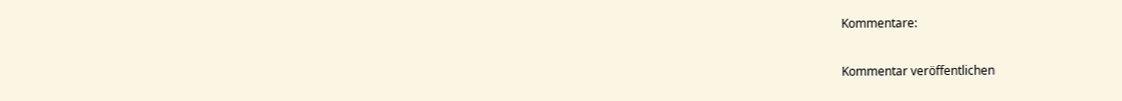Kommentare:

Kommentar veröffentlichen